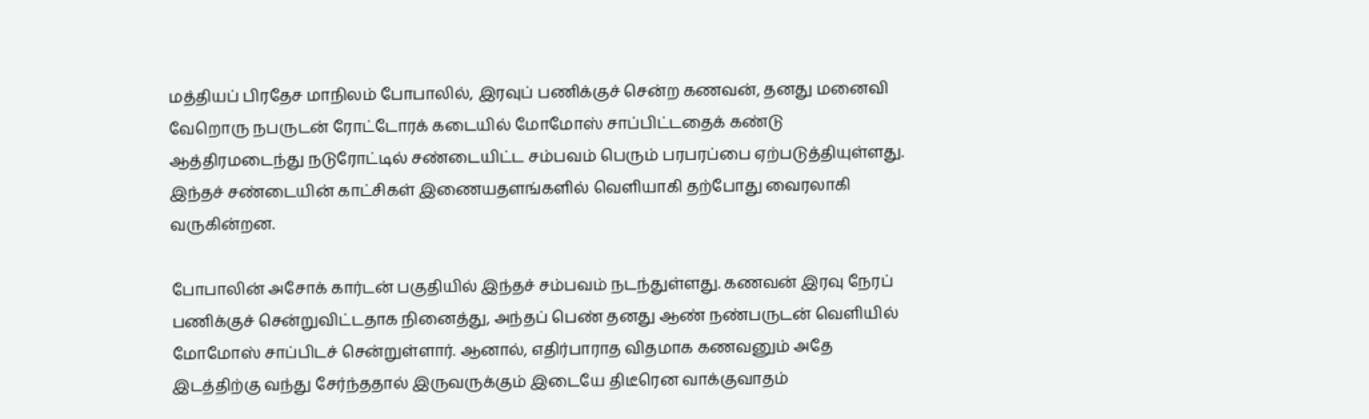மத்தியப் பிரதேச மாநிலம் போபாலில், இரவுப் பணிக்குச் சென்ற கணவன், தனது மனைவி வேறொரு நபருடன் ரோட்டோரக் கடையில் மோமோஸ் சாப்பிட்டதைக் கண்டு ஆத்திரமடைந்து நடுரோட்டில் சண்டையிட்ட சம்பவம் பெரும் பரபரப்பை ஏற்படுத்தியுள்ளது. இந்தச் சண்டையின் காட்சிகள் இணையதளங்களில் வெளியாகி தற்போது வைரலாகி வருகின்றன.

போபாலின் அசோக் கார்டன் பகுதியில் இந்தச் சம்பவம் நடந்துள்ளது. கணவன் இரவு நேரப் பணிக்குச் சென்றுவிட்டதாக நினைத்து, அந்தப் பெண் தனது ஆண் நண்பருடன் வெளியில் மோமோஸ் சாப்பிடச் சென்றுள்ளார். ஆனால், எதிர்பாராத விதமாக கணவனும் அதே இடத்திற்கு வந்து சேர்ந்ததால் இருவருக்கும் இடையே திடீரென வாக்குவாதம்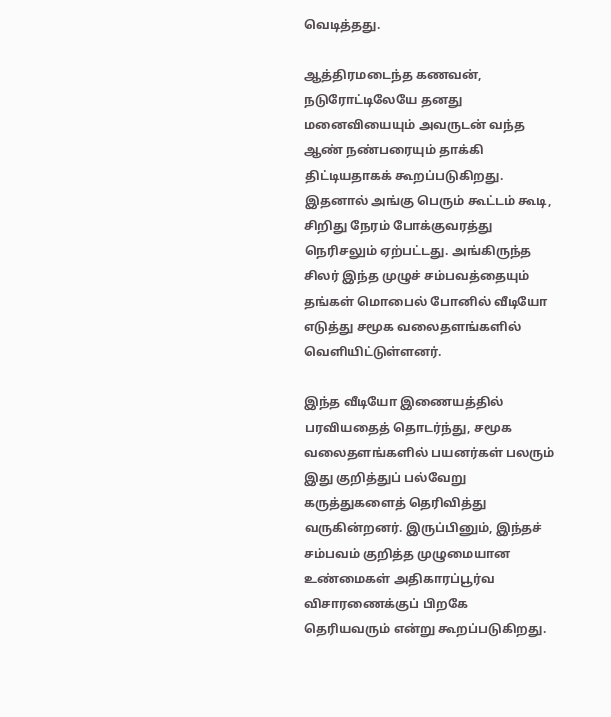வெடித்தது.

ஆத்திரமடைந்த கணவன், நடுரோட்டிலேயே தனது மனைவியையும் அவருடன் வந்த ஆண் நண்பரையும் தாக்கி திட்டியதாகக் கூறப்படுகிறது. இதனால் அங்கு பெரும் கூட்டம் கூடி, சிறிது நேரம் போக்குவரத்து நெரிசலும் ஏற்பட்டது. அங்கிருந்த சிலர் இந்த முழுச் சம்பவத்தையும் தங்கள் மொபைல் போனில் வீடியோ எடுத்து சமூக வலைதளங்களில் வெளியிட்டுள்ளனர்.

இந்த வீடியோ இணையத்தில் பரவியதைத் தொடர்ந்து, சமூக வலைதளங்களில் பயனர்கள் பலரும் இது குறித்துப் பல்வேறு கருத்துகளைத் தெரிவித்து வருகின்றனர். இருப்பினும், இந்தச் சம்பவம் குறித்த முழுமையான உண்மைகள் அதிகாரப்பூர்வ விசாரணைக்குப் பிறகே தெரியவரும் என்று கூறப்படுகிறது.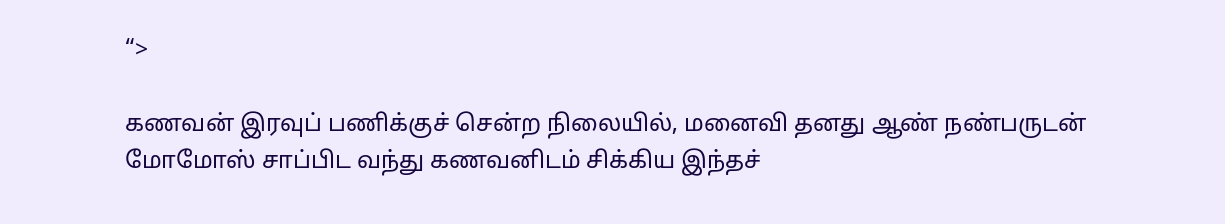“>

கணவன் இரவுப் பணிக்குச் சென்ற நிலையில், மனைவி தனது ஆண் நண்பருடன் மோமோஸ் சாப்பிட வந்து கணவனிடம் சிக்கிய இந்தச்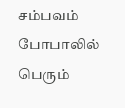சம்பவம் போபாலில் பெரும்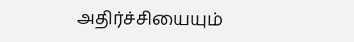அதிர்ச்சியையும்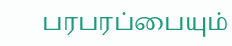பரபரப்பையும்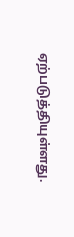ஏற்படுத்தியுள்ளது.